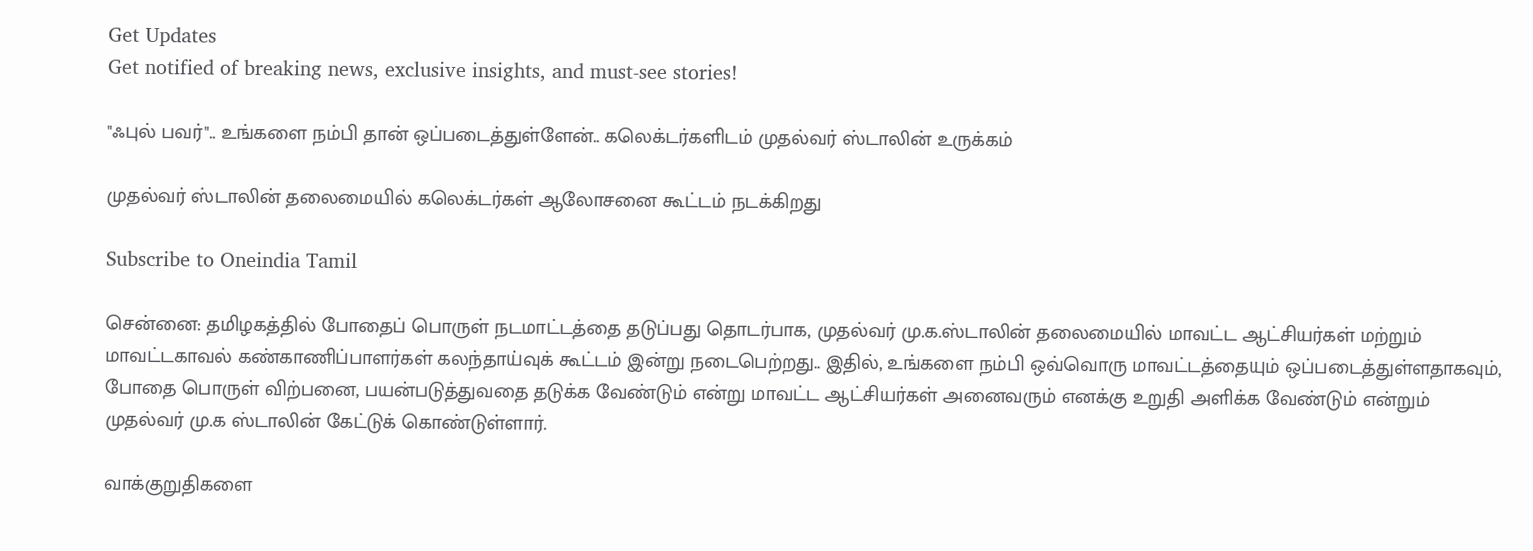Get Updates
Get notified of breaking news, exclusive insights, and must-see stories!

"ஃபுல் பவர்".. உங்களை நம்பி தான் ஒப்படைத்துள்ளேன்.. கலெக்டர்களிடம் முதல்வர் ஸ்டாலின் உருக்கம்

முதல்வர் ஸ்டாலின் தலைமையில் கலெக்டர்கள் ஆலோசனை கூட்டம் நடக்கிறது

Subscribe to Oneindia Tamil

சென்னை: தமிழகத்தில் போதைப் பொருள் நடமாட்டத்தை தடுப்பது தொடர்பாக, முதல்வர் மு.க.ஸ்டாலின் தலைமையில் மாவட்ட ஆட்சியர்கள் மற்றும் மாவட்டகாவல் கண்காணிப்பாளர்கள் கலந்தாய்வுக் கூட்டம் இன்று நடைபெற்றது.. இதில், உங்களை நம்பி ஒவ்வொரு மாவட்டத்தையும் ஒப்படைத்துள்ளதாகவும், போதை பொருள் விற்பனை, பயன்படுத்துவதை தடுக்க வேண்டும் என்று மாவட்ட ஆட்சியர்கள் அனைவரும் எனக்கு உறுதி அளிக்க வேண்டும் என்றும் முதல்வர் மு.க ஸ்டாலின் கேட்டுக் கொண்டுள்ளார்.

வாக்குறுதிகளை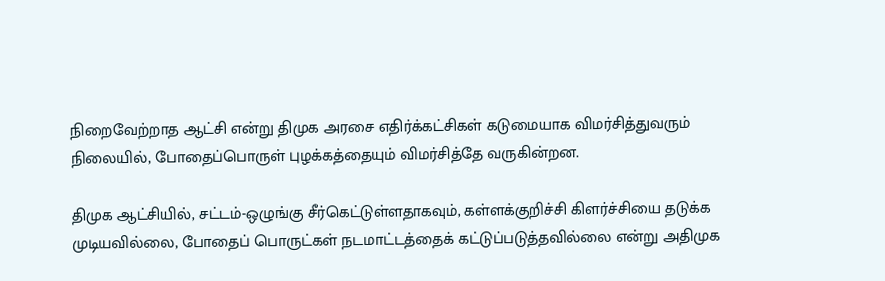நிறைவேற்றாத ஆட்சி என்று திமுக அரசை எதிர்க்கட்சிகள் கடுமையாக விமர்சித்துவரும் நிலையில், போதைப்பொருள் புழக்கத்தையும் விமர்சித்தே வருகின்றன.

திமுக ஆட்சியில், சட்டம்-ஒழுங்கு சீர்கெட்டுள்ளதாகவும், கள்ளக்குறிச்சி கிளர்ச்சியை தடுக்க முடியவில்லை, போதைப் பொருட்கள் நடமாட்டத்தைக் கட்டுப்படுத்தவில்லை என்று அதிமுக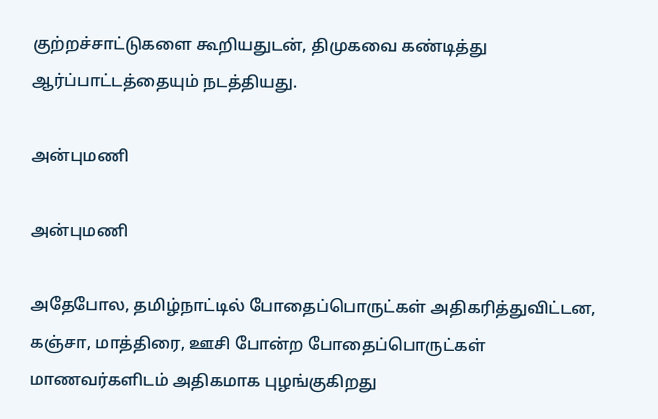குற்றச்சாட்டுகளை கூறியதுடன், திமுகவை கண்டித்து ஆர்ப்பாட்டத்தையும் நடத்தியது.

அன்புமணி

அன்புமணி

அதேபோல, தமிழ்நாட்டில் போதைப்பொருட்கள் அதிகரித்துவிட்டன, கஞ்சா, மாத்திரை, ஊசி போன்ற போதைப்பொருட்கள் மாணவர்களிடம் அதிகமாக புழங்குகிறது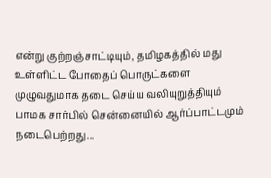என்று குற்றஞ்சாட்டியும், தமிழகத்தில் மது உள்ளிட்ட போதைப் பொருட்களை முழுவதுமாக தடை செய்ய வலியுறுத்தியும் பாமக சார்பில் சென்னையில் ஆர்ப்பாட்டமும் நடைபெற்றது...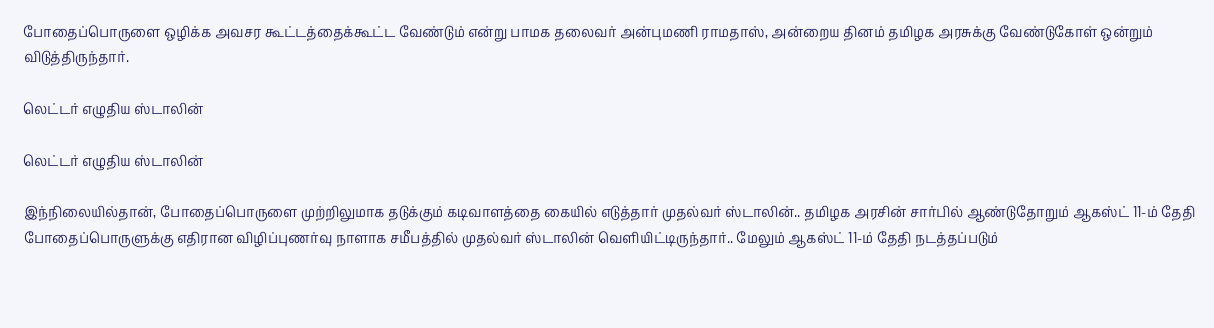போதைப்பொருளை ஒழிக்க அவசர கூட்டத்தைக்கூட்ட வேண்டும் என்று பாமக தலைவர் அன்புமணி ராமதாஸ், அன்றைய தினம் தமிழக அரசுக்கு வேண்டுகோள் ஒன்றும் விடுத்திருந்தார்.

லெட்டர் எழுதிய ஸ்டாலின்

லெட்டர் எழுதிய ஸ்டாலின்

இந்நிலையில்தான், போதைப்பொருளை முற்றிலுமாக தடுக்கும் கடிவாளத்தை கையில் எடுத்தார் முதல்வர் ஸ்டாலின்.. தமிழக அரசின் சார்பில் ஆண்டுதோறும் ஆகஸ்ட் 11-ம் தேதி போதைப்பொருளுக்கு எதிரான விழிப்புணர்வு நாளாக சமீபத்தில் முதல்வர் ஸ்டாலின் வெளியிட்டிருந்தார்.. மேலும் ஆகஸ்ட் 11-ம் தேதி நடத்தப்படும்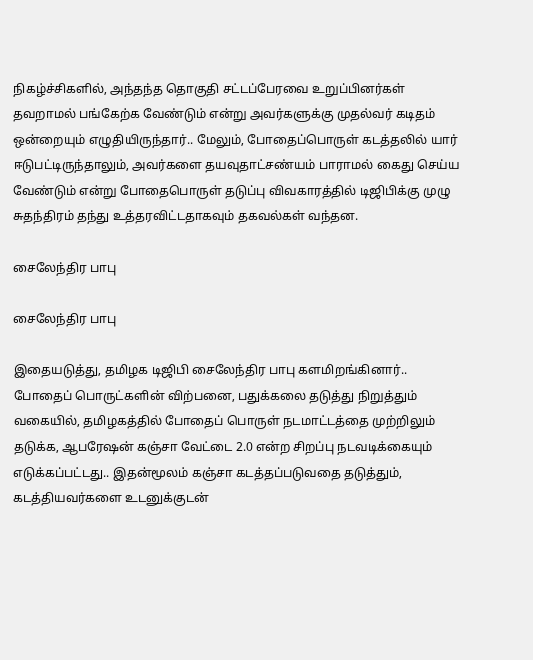நிகழ்ச்சிகளில், அந்தந்த தொகுதி சட்டப்பேரவை உறுப்பினர்கள் தவறாமல் பங்கேற்க வேண்டும் என்று அவர்களுக்கு முதல்வர் கடிதம் ஒன்றையும் எழுதியிருந்தார்.. மேலும், போதைப்பொருள் கடத்தலில் யார் ஈடுபட்டிருந்தாலும், அவர்களை தயவுதாட்சண்யம் பாராமல் கைது செய்ய வேண்டும் என்று போதைபொருள் தடுப்பு விவகாரத்தில் டிஜிபிக்கு முழு சுதந்திரம் தந்து உத்தரவிட்டதாகவும் தகவல்கள் வந்தன.

சைலேந்திர பாபு

சைலேந்திர பாபு

இதையடுத்து, தமிழக டிஜிபி சைலேந்திர பாபு களமிறங்கினார்.. போதைப் பொருட்களின் விற்பனை, பதுக்கலை தடுத்து நிறுத்தும் வகையில், தமிழகத்தில் போதைப் பொருள் நடமாட்டத்தை முற்றிலும் தடுக்க, ஆபரேஷன் கஞ்சா வேட்டை 2.0 என்ற சிறப்பு நடவடிக்கையும் எடுக்கப்பட்டது.. இதன்மூலம் கஞ்சா கடத்தப்படுவதை தடுத்தும், கடத்தியவர்களை உடனுக்குடன்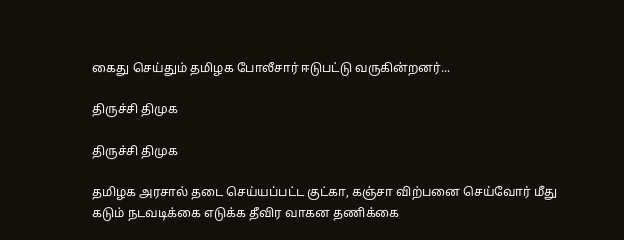கைது செய்தும் தமிழக போலீசார் ஈடுபட்டு வருகின்றனர்...

திருச்சி திமுக

திருச்சி திமுக

தமிழக அரசால் தடை செய்யப்பட்ட குட்கா, கஞ்சா விற்பனை செய்வோர் மீது கடும் நடவடிக்கை எடுக்க தீவிர வாகன தணிக்கை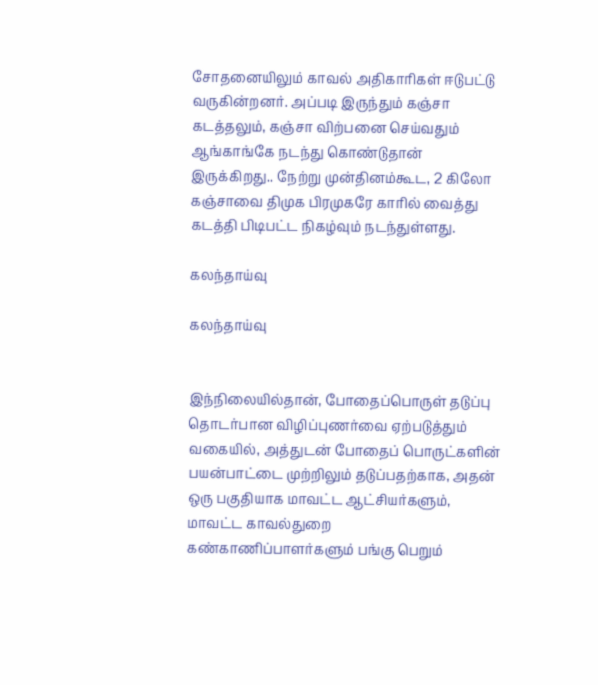சோதனையிலும் காவல் அதிகாரிகள் ஈடுபட்டு வருகின்றனர். அப்படி இருந்தும் கஞ்சா கடத்தலும், கஞ்சா விற்பனை செய்வதும் ஆங்காங்கே நடந்து கொண்டுதான் இருக்கிறது.. நேற்று முன்தினம்கூட, 2 கிலோ கஞ்சாவை திமுக பிரமுகரே காரில் வைத்து கடத்தி பிடிபட்ட நிகழ்வும் நடந்துள்ளது.

கலந்தாய்வு

கலந்தாய்வு


இந்நிலையில்தான், போதைப்பொருள் தடுப்பு தொடர்பான விழிப்புணர்வை ஏற்படுத்தும் வகையில், அத்துடன் போதைப் பொருட்களின் பயன்பாட்டை முற்றிலும் தடுப்பதற்காக, அதன் ஒரு பகுதியாக மாவட்ட ஆட்சியர்களும், மாவட்ட காவல்துறை கண்காணிப்பாளர்களும் பங்கு பெறும்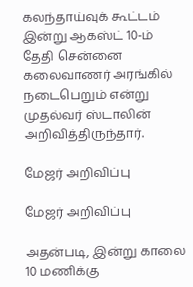கலந்தாய்வுக் கூட்டம் இன்று ஆகஸ்ட் 10-ம் தேதி சென்னை கலைவாணர் அரங்கில் நடைபெறும் என்று முதல்வர் ஸ்டாலின் அறிவித்திருந்தார்.

மேஜர் அறிவிப்பு

மேஜர் அறிவிப்பு

அதன்படி, இன்று காலை 10 மணிக்கு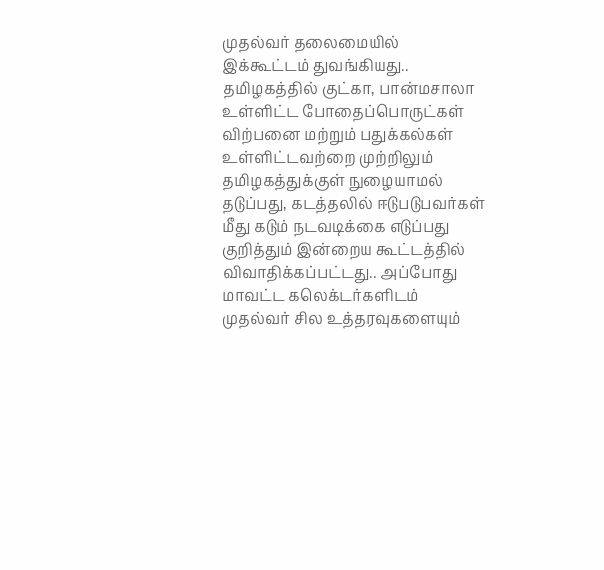முதல்வர் தலைமையில் இக்கூட்டம் துவங்கியது.. தமிழகத்தில் குட்கா, பான்மசாலா உள்ளிட்ட போதைப்பொருட்கள் விற்பனை மற்றும் பதுக்கல்கள் உள்ளிட்டவற்றை முற்றிலும் தமிழகத்துக்குள் நுழையாமல் தடுப்பது, கடத்தலில் ஈடுபடுபவர்கள் மீது கடும் நடவடிக்கை எடுப்பது குறித்தும் இன்றைய கூட்டத்தில் விவாதிக்கப்பட்டது.. அப்போது மாவட்ட கலெக்டர்களிடம் முதல்வர் சில உத்தரவுகளையும்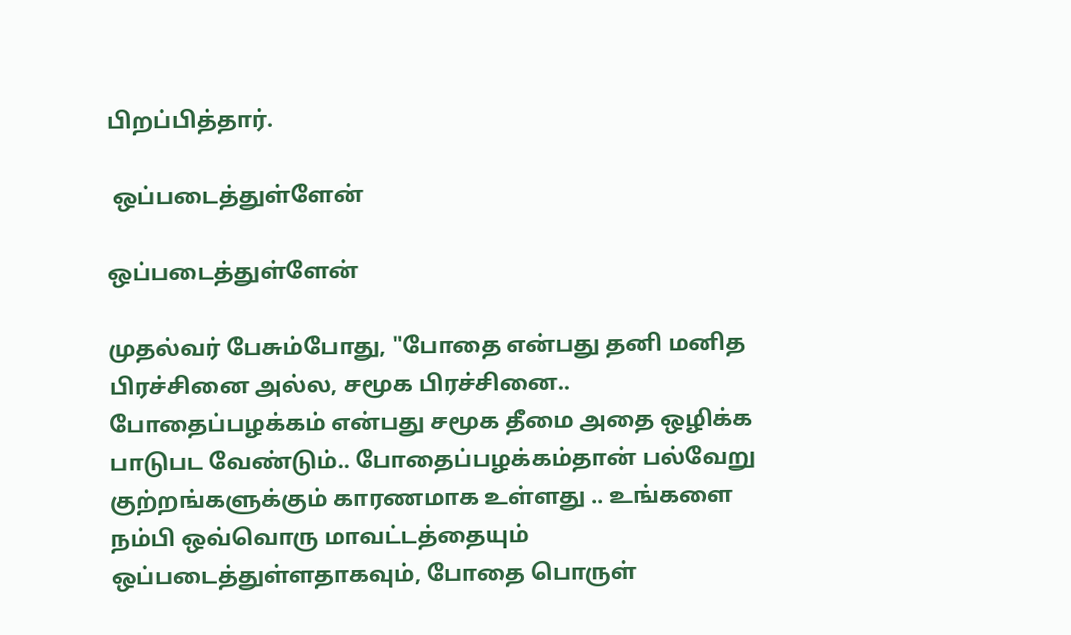பிறப்பித்தார்.

 ஒப்படைத்துள்ளேன்

ஒப்படைத்துள்ளேன்

முதல்வர் பேசும்போது, "போதை என்பது தனி மனித பிரச்சினை அல்ல, சமூக பிரச்சினை.. போதைப்பழக்கம் என்பது சமூக தீமை அதை ஒழிக்க பாடுபட வேண்டும்.. போதைப்பழக்கம்தான் பல்வேறு குற்றங்களுக்கும் காரணமாக உள்ளது .. உங்களை நம்பி ஒவ்வொரு மாவட்டத்தையும் ஒப்படைத்துள்ளதாகவும், போதை பொருள்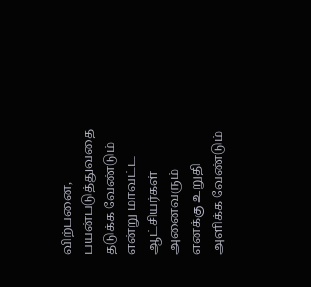விற்பனை, பயன்படுத்துவதை தடுக்க வேண்டும் என்று மாவட்ட ஆட்சியர்கள் அனைவரும் எனக்கு உறுதி அளிக்க வேண்டும்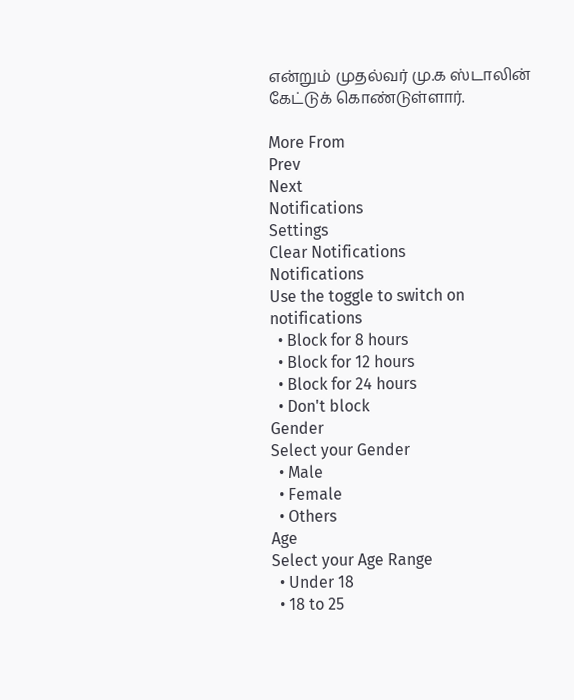என்றும் முதல்வர் மு.க ஸ்டாலின் கேட்டுக் கொண்டுள்ளார்.

More From
Prev
Next
Notifications
Settings
Clear Notifications
Notifications
Use the toggle to switch on notifications
  • Block for 8 hours
  • Block for 12 hours
  • Block for 24 hours
  • Don't block
Gender
Select your Gender
  • Male
  • Female
  • Others
Age
Select your Age Range
  • Under 18
  • 18 to 25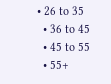• 26 to 35
  • 36 to 45
  • 45 to 55
  • 55+